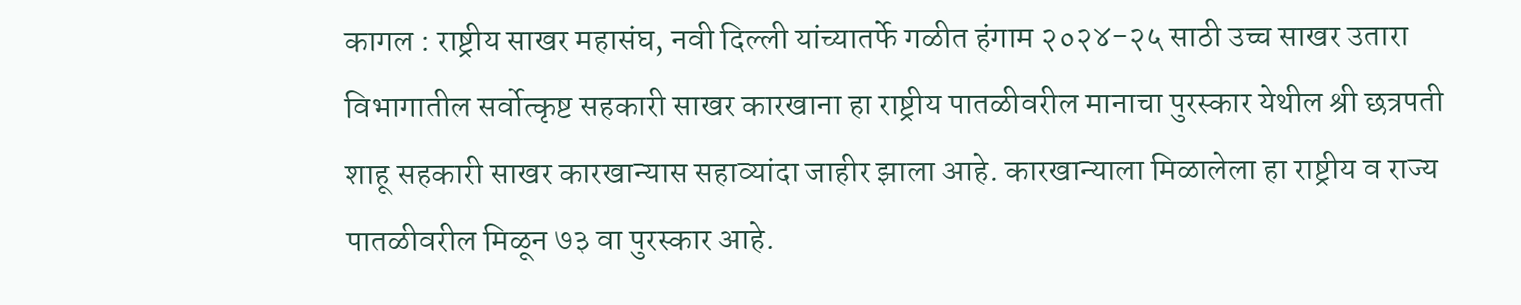कागल : राष्ट्रीय साखर महासंघ, नवी दिल्ली यांच्यातर्फे गळीत हंगाम २०२४-२५ साठी उच्च साखर उतारा विभागातील सर्वोत्कृष्ट सहकारी साखर कारखाना हा राष्ट्रीय पातळीवरील मानाचा पुरस्कार येथील श्री छत्रपती शाहू सहकारी साखर कारखान्यास सहाव्यांदा जाहीर झाला आहे. कारखान्याला मिळालेला हा राष्ट्रीय व राज्य पातळीवरील मिळून ७३ वा पुरस्कार आहे.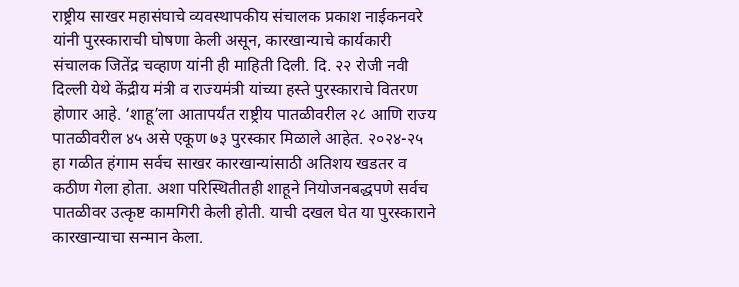राष्ट्रीय साखर महासंघाचे व्यवस्थापकीय संचालक प्रकाश नाईकनवरे यांनी पुरस्काराची घोषणा केली असून, कारखान्याचे कार्यकारी संचालक जितेंद्र चव्हाण यांनी ही माहिती दिली. दि. २२ रोजी नवी दिल्ली येथे केंद्रीय मंत्री व राज्यमंत्री यांच्या हस्ते पुरस्काराचे वितरण होणार आहे. ‘शाहू’ला आतापर्यंत राष्ट्रीय पातळीवरील २८ आणि राज्य पातळीवरील ४५ असे एकूण ७३ पुरस्कार मिळाले आहेत. २०२४-२५ हा गळीत हंगाम सर्वच साखर कारखान्यांसाठी अतिशय खडतर व कठीण गेला होता. अशा परिस्थितीतही शाहूने नियोजनबद्धपणे सर्वच पातळीवर उत्कृष्ट कामगिरी केली होती. याची दखल घेत या पुरस्काराने कारखान्याचा सन्मान केला.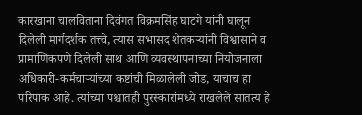कारखाना चालविताना दिवंगत विक्रमसिंह घाटगे यांनी घालून दिलेली मार्गदर्शक तत्त्वे, त्यास सभासद शेतकऱ्यांनी विश्वासाने व प्रामाणिकपणे दिलेली साथ आणि व्यवस्थापनाच्या नियोजनाला अधिकारी-कर्मचाऱ्यांच्या कष्टांची मिळालेली जोड, याचाच हा परिपाक आहे. त्यांच्या पश्चातही पुरस्कारांमध्ये राखलेले सातत्य हे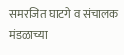समरजित घाटगे व संचालक मंडळाच्या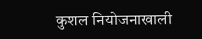कुशल नियोजनाखाली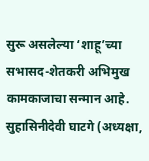सुरू असलेल्या ‘शाहू’च्या सभासद-शेतकरी अभिमुख कामकाजाचा सन्मान आहे.
सुहासिनीदेवी घाटगे (अध्यक्षा,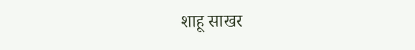शाहू साखर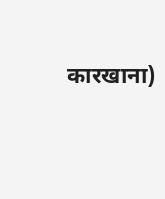कारखाना)